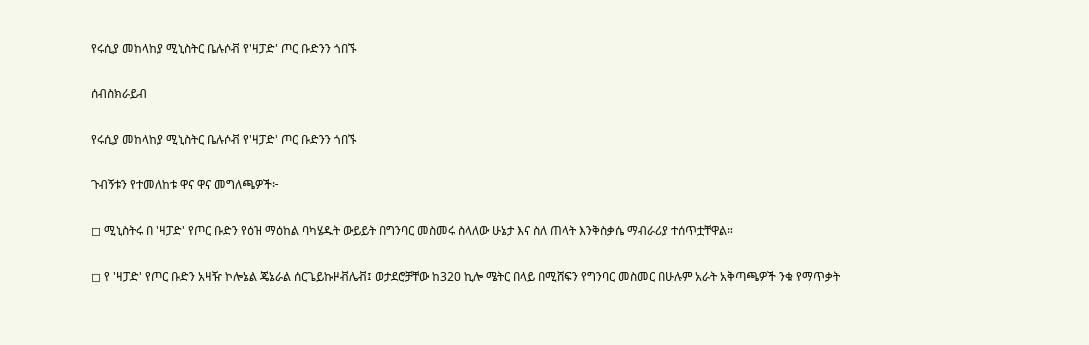የሩሲያ መከላከያ ሚኒስትር ቤሉሶቭ የ'ዛፓድ' ጦር ቡድንን ጎበኙ

ሰብስክራይብ

የሩሲያ መከላከያ ሚኒስትር ቤሉሶቭ የ'ዛፓድ' ጦር ቡድንን ጎበኙ

ጉብኝቱን የተመለከቱ ዋና ዋና መግለጫዎች፦

◻ ሚኒስትሩ በ 'ዛፓድ' የጦር ቡድን የዕዝ ማዕከል ባካሄዱት ውይይት በግንባር መስመሩ ስላለው ሁኔታ እና ስለ ጠላት እንቅስቃሴ ማብራሪያ ተሰጥቷቸዋል።

◻ የ 'ዛፓድ' የጦር ቡድን አዛዥ ኮሎኔል ጄኔራል ሰርጌይኩዞቭሌቭ፤ ወታደሮቻቸው ከ320 ኪሎ ሜትር በላይ በሚሸፍን የግንባር መስመር በሁሉም አራት አቅጣጫዎች ንቁ የማጥቃት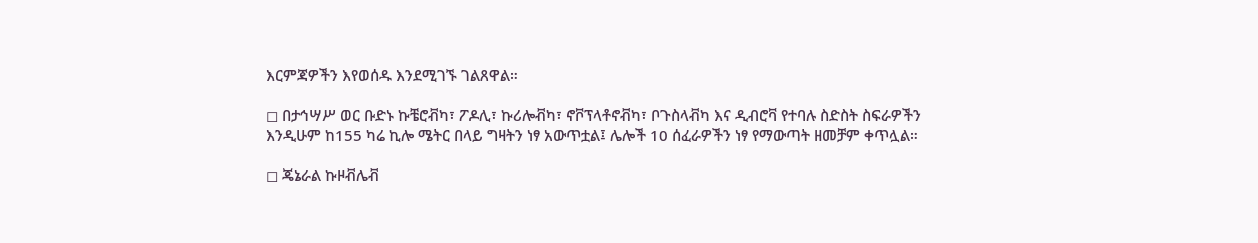እርምጃዎችን እየወሰዱ እንደሚገኙ ገልጸዋል።

◻ በታኅሣሥ ወር ቡድኑ ኩቼሮቭካ፣ ፖዶሊ፣ ኩሪሎቭካ፣ ኖቮፕላቶኖቭካ፣ ቦጉስላቭካ እና ዲብሮቫ የተባሉ ስድስት ስፍራዎችን እንዲሁም ከ155 ካሬ ኪሎ ሜትር በላይ ግዛትን ነፃ አውጥቷል፤ ሌሎች 10 ሰፈራዎችን ነፃ የማውጣት ዘመቻም ቀጥሏል።

◻ ጄኔራል ኩዞቭሌቭ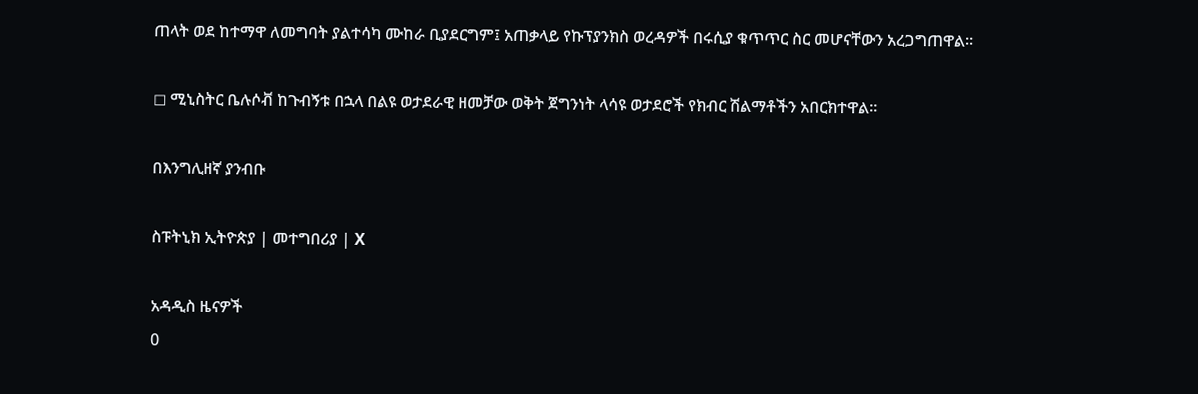ጠላት ወደ ከተማዋ ለመግባት ያልተሳካ ሙከራ ቢያደርግም፤ አጠቃላይ የኩፕያንክስ ወረዳዎች በሩሲያ ቁጥጥር ስር መሆናቸውን አረጋግጠዋል።

◻ ሚኒስትር ቤሉሶቭ ከጉብኝቱ በኋላ በልዩ ወታደራዊ ዘመቻው ወቅት ጀግንነት ላሳዩ ወታደሮች የክብር ሽልማቶችን አበርክተዋል።

በእንግሊዘኛ ያንብቡ

ስፑትኒክ ኢትዮጵያ | መተግበሪያ | X

አዳዲስ ዜናዎች
0